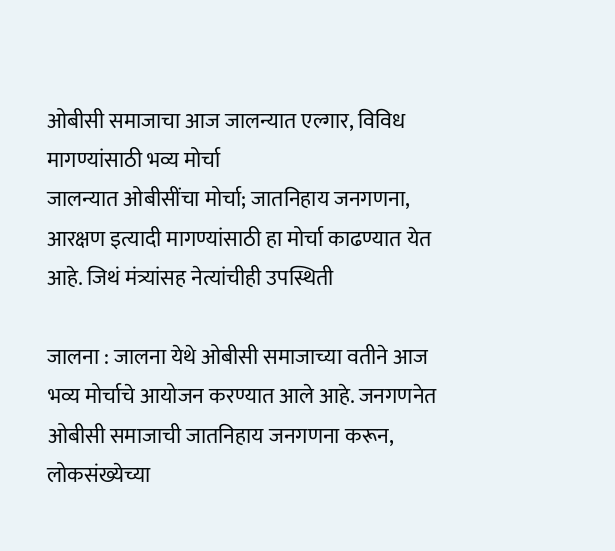ओबीसी समाजाचा आज जालन्यात एल्गार, विविध मागण्यांसाठी भव्य मोर्चा
जालन्यात ओबीसींचा मोर्चा; जातनिहाय जनगणना, आरक्षण इत्यादी मागण्यांसाठी हा मोर्चा काढण्यात येत आहे. जिथं मंत्र्यांसह नेत्यांचीही उपस्थिती

जालना : जालना येथे ओबीसी समाजाच्या वतीने आज भव्य मोर्चाचे आयोजन करण्यात आले आहे. जनगणनेत ओबीसी समाजाची जातनिहाय जनगणना करून, लोकसंख्येच्या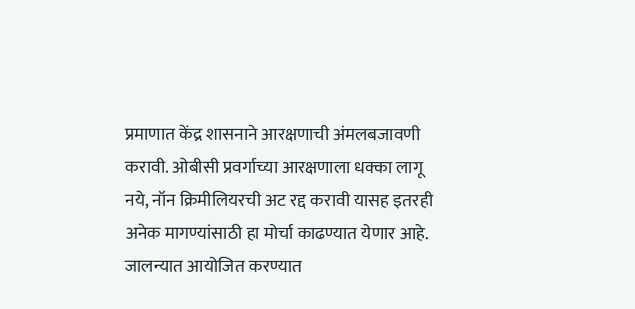प्रमाणात केंद्र शासनाने आरक्षणाची अंमलबजावणी करावी. ओबीसी प्रवर्गाच्या आरक्षणाला धक्का लागू नये, नॉन क्रिमीलियरची अट रद्द करावी यासह इतरही अनेक मागण्यांसाठी हा मोर्चा काढण्यात येणार आहे.
जालन्यात आयोजित करण्यात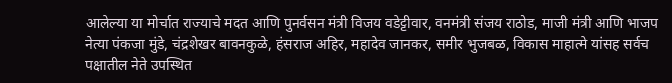आलेल्या या मोर्चात राज्याचे मदत आणि पुनर्वसन मंत्री विजय वडेट्टीवार, वनमंत्री संजय राठोड, माजी मंत्री आणि भाजप नेत्या पंकजा मुंडे, चंद्रशेखर बावनकुळे, हंसराज अहिर, महादेव जानकर, समीर भुजबळ, विकास माहात्मे यांसह सर्वच पक्षातील नेते उपस्थित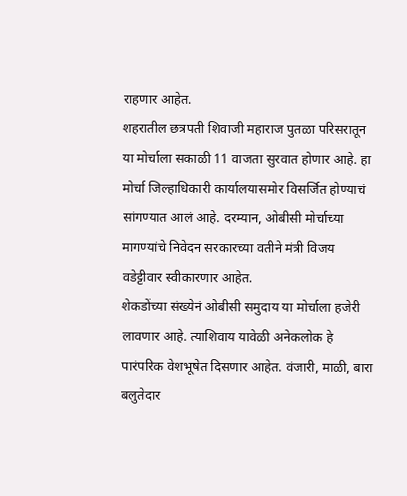राहणार आहेत.
शहरातील छत्रपती शिवाजी महाराज पुतळा परिसरातून या मोर्चाला सकाळी 11 वाजता सुरवात होणार आहे. हा मोर्चा जिल्हाधिकारी कार्यालयासमोर विसर्जित होण्याचं सांगण्यात आलं आहे. दरम्यान, ओबीसी मोर्चाच्या मागण्यांचे निवेदन सरकारच्या वतीने मंत्री विजय वडेट्टीवार स्वीकारणार आहेत.
शेकडोंच्या संख्येनं ओबीसी समुदाय या मोर्चाला हजेरी लावणार आहे. त्याशिवाय यावेळी अनेकलोक हे पारंपरिक वेशभूषेत दिसणार आहेत. वंजारी, माळी, बारा बलुतेदार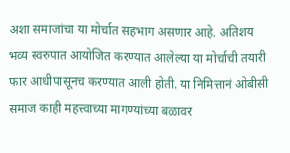अशा समाजांचा या मोर्चात सहभाग असणार आहे. अतिशय भव्य स्वरुपात आयोजित करण्यात आलेल्या या मोर्चाची तयारी फार आधीपासूनच करण्यात आली होती. या निमित्तानं ओबीसी समाज काही महत्त्वाच्या मागण्यांच्या बळावर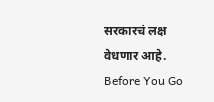सरकारचं लक्ष वेधणार आहे.
Before You Go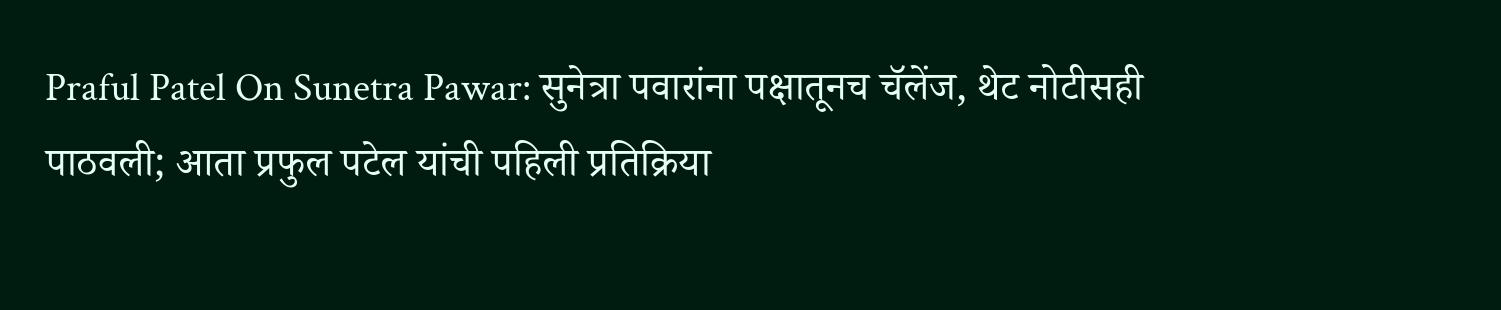Praful Patel On Sunetra Pawar: सुनेत्रा पवारांना पक्षातूनच चॅलेंज, थेट नोटीसही पाठवली; आता प्रफुल पटेल यांची पहिली प्रतिक्रिया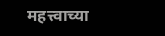महत्त्वाच्या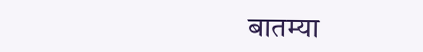बातम्या